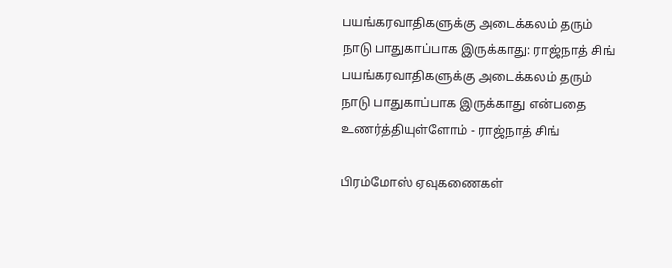பயங்கரவாதிகளுக்கு அடைக்கலம் தரும் நாடு பாதுகாப்பாக இருக்காது: ராஜ்நாத் சிங்
பயங்கரவாதிகளுக்கு அடைக்கலம் தரும் நாடு பாதுகாப்பாக இருக்காது என்பதை உணர்த்தியுள்ளோம் - ராஜ்நாத் சிங்

பிரம்மோஸ் ஏவுகணைகள்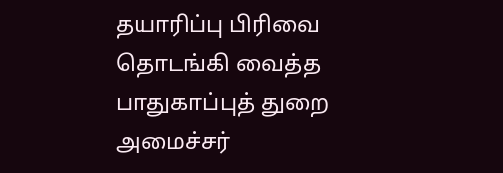தயாரிப்பு பிரிவை தொடங்கி வைத்த பாதுகாப்புத் துறை அமைச்சர்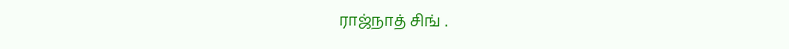ராஜ்நாத் சிங் .